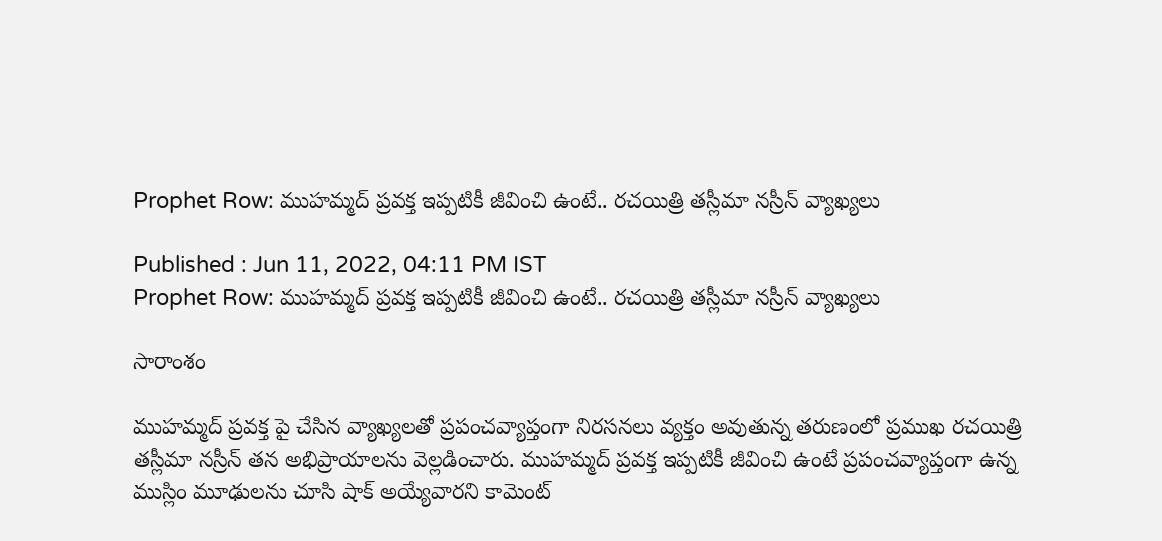Prophet Row: ముహమ్మద్ ప్రవక్త ఇప్పటికీ జీవించి ఉంటే.. రచయిత్రి తస్లీమా నస్రీన్ వ్యాఖ్యలు

Published : Jun 11, 2022, 04:11 PM IST
Prophet Row: ముహమ్మద్ ప్రవక్త ఇప్పటికీ జీవించి ఉంటే.. రచయిత్రి తస్లీమా నస్రీన్ వ్యాఖ్యలు

సారాంశం

ముహమ్మద్ ప్రవక్త పై చేసిన వ్యాఖ్యలతో ప్రపంచవ్యాప్తంగా నిరసనలు వ్యక్తం అవుతున్న తరుణంలో ప్రముఖ రచయిత్రి తస్లీమా నస్రీన్ తన అభిప్రాయాలను వెల్లడించారు. ముహమ్మద్ ప్రవక్త ఇప్పటికీ జీవించి ఉంటే ప్రపంచవ్యాప్తంగా ఉన్న ముస్లిం మూఢులను చూసి షాక్ అయ్యేవారని కామెంట్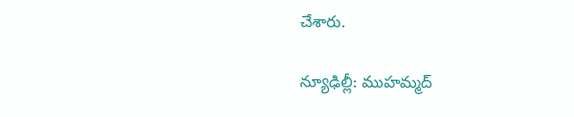చేశారు.

న్యూఢిల్లీ: ముహమ్మద్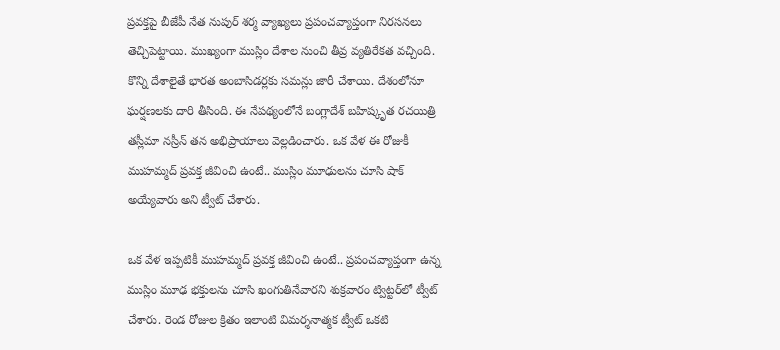ప్రవక్తపై బీజేపీ నేత నుపుర్ శర్మ వ్యాఖ్యలు ప్రపంచవ్యాప్తంగా నిరసనలు తెచ్చిపెట్టాయి. ముఖ్యంగా ముస్లిం దేశాల నుంచి తీవ్ర వ్యతిరేకత వచ్చింది. కొన్ని దేశాలైతే భారత అంబాసిడర్లకు సమన్లు జారీ చేశాయి. దేశంలోనూ ఘర్షణలకు దారి తీసింది. ఈ నేపథ్యంలోనే బంగ్లాదేశ్‌ బహిష్కృత రచయిత్రి తస్లీమా నస్రీన్ తన అభిప్రాయాలు వెల్లడించారు. ఒక వేళ ఈ రోజుకీ ముహమ్మద్ ప్రవక్త జీవించి ఉంటే.. ముస్లిం మూఢులను చూసి షాక్ అయ్యేవారు అని ట్వీట్ చేశారు.

ఒక వేళ ఇప్పటికీ ముహమ్మద్ ప్రవక్త జీవించి ఉంటే.. ప్రపంచవ్యాప్తంగా ఉన్న ముస్లిం మూఢ భక్తులను చూసి ఖంగుతినేవారని శుక్రవారం ట్విట్టర్‌లో ట్వీట్ చేశారు. రెండ రోజుల క్రితం ఇలాంటి విమర్శనాత్మక ట్వీట్ ఒకటి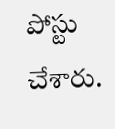పోస్టు చేశారు.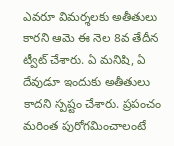ఎవరూ విమర్శలకు అతీతులు కారని ఆమె ఈ నెల 8వ తేదీన ట్వీట్ చేశారు. ఏ మనిషి, ఏ దేవుడూ ఇందుకు అతీతులు కాదని స్పష్టం చేశారు. ప్రపంచం మరింత పురోగమించాలంటే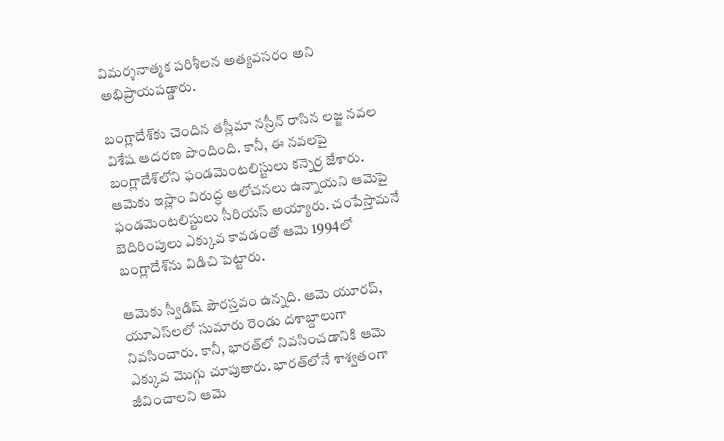విమర్శనాత్మక పరిశీలన అత్యవసరం అని అభిప్రాయపడ్డారు.

బంగ్లాదేశ్‌కు చెందిన తస్లీమా నస్రీన్ రాసిన లజ్జ నవల విశేష ఆదరణ పొందింది. కానీ, ఈ నవలపై బంగ్లాదేశ్‌లోని ఫండమెంటలిస్టులు కన్నెర్ర జేశారు. ఆమెకు ఇస్లాం విరుద్ధ ఆలోచనలు ఉన్నాయని ఆమెపై ఫండమెంటలిస్టులు సీరియస్ అయ్యారు. చంపేస్తామనే బెదిరింపులు ఎక్కువ కావడంతో ఆమె 1994లో బంగ్లాదేశ్‌ను విడిచి పెట్టారు.

ఆమెకు స్వీడిష్ పౌరస్తవం ఉన్నది. ఆమె యూరప్, యూఎస్‌లలో సుమారు రెండు దశాబ్దాలుగా నివసించారు. కానీ, భారత్‌లో నివసించడానికి ఆమె ఎక్కువ మొగ్గు చూపుతారు. భారత్‌లోనే శాశ్వతంగా జీవించాలని ఆమె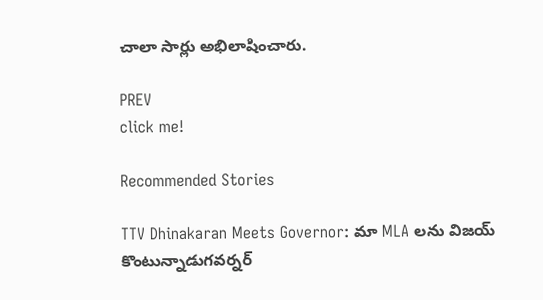చాలా సార్లు అభిలాషించారు.

PREV
click me!

Recommended Stories

TTV Dhinakaran Meets Governor: మా MLA లను విజయ్ కొంటున్నాడుగవర్నర్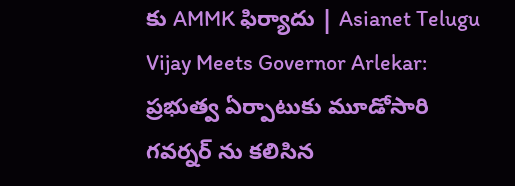కు AMMK ఫిర్యాదు | Asianet Telugu
Vijay Meets Governor Arlekar: ప్రభుత్వ ఏర్పాటుకు మూడోసారి గవర్నర్ ను కలిసిన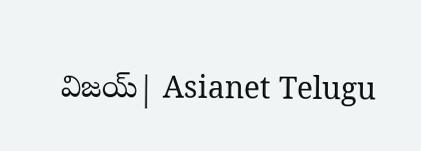విజయ్| Asianet Telugu